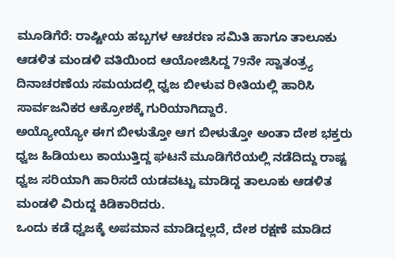ಮೂಡಿಗೆರೆ: ರಾಷ್ಟೀಯ ಹಬ್ಬಗಳ ಆಚರಣ ಸಮಿತಿ ಹಾಗೂ ತಾಲೂಕು ಆಡಳಿತ ಮಂಡಳಿ ವತಿಯಿಂದ ಆಯೋಜಿಸಿದ್ದ 79ನೇ ಸ್ವಾತಂತ್ರ್ಯ ದಿನಾಚರಣೆಯ ಸಮಯದಲ್ಲಿ ಧ್ವಜ ಬೀಳುವ ರೀತಿಯಲ್ಲಿ ಹಾರಿಸಿ ಸಾರ್ವಜನಿಕರ ಆಕ್ರೋಶಕ್ಕೆ ಗುರಿಯಾಗಿದ್ದಾರೆ.
ಅಯ್ಯೋಯ್ಯೋ ಈಗ ಬೀಳುತ್ತೋ ಆಗ ಬೀಳುತ್ತೋ ಅಂತಾ ದೇಶ ಭಕ್ತರು ಧ್ವಜ ಹಿಡಿಯಲು ಕಾಯುತ್ತಿದ್ದ ಘಟನೆ ಮೂಡಿಗೆರೆಯಲ್ಲಿ ನಡೆದಿದ್ದು ರಾಷ್ಟ ಧ್ವಜ ಸರಿಯಾಗಿ ಹಾರಿಸದೆ ಯಡವಟ್ಟು ಮಾಡಿದ್ದ ತಾಲೂಕು ಆಡಳಿತ ಮಂಡಳಿ ವಿರುದ್ದ ಕಿಡಿಕಾರಿದರು.
ಒಂದು ಕಡೆ ಧ್ವಜಕ್ಕೆ ಅಪಮಾನ ಮಾಡಿದ್ದಲ್ಲದೆ, ದೇಶ ರಕ್ಷಣೆ ಮಾಡಿದ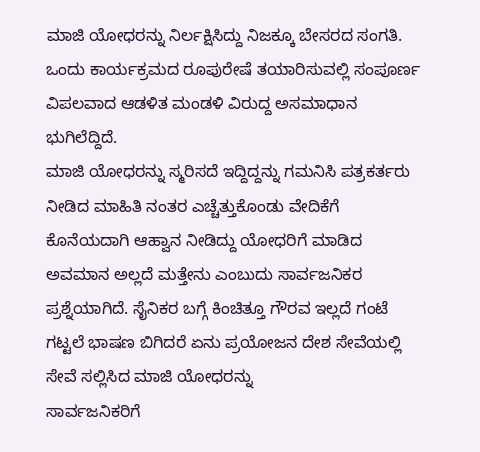ಮಾಜಿ ಯೋಧರನ್ನು ನಿರ್ಲಕ್ಷಿಸಿದ್ದು ನಿಜಕ್ಕೂ ಬೇಸರದ ಸಂಗತಿ.
ಒಂದು ಕಾರ್ಯಕ್ರಮದ ರೂಪುರೇಷೆ ತಯಾರಿಸುವಲ್ಲಿ ಸಂಪೂರ್ಣ ವಿಪಲವಾದ ಆಡಳಿತ ಮಂಡಳಿ ವಿರುದ್ದ ಅಸಮಾಧಾನ ಭುಗಿಲೆದ್ದಿದೆ.
ಮಾಜಿ ಯೋಧರನ್ನು ಸ್ಮರಿಸದೆ ಇದ್ದಿದ್ದನ್ನು ಗಮನಿಸಿ ಪತ್ರಕರ್ತರು ನೀಡಿದ ಮಾಹಿತಿ ನಂತರ ಎಚ್ಚೆತ್ತುಕೊಂಡು ವೇದಿಕೆಗೆ ಕೊನೆಯದಾಗಿ ಆಹ್ವಾನ ನೀಡಿದ್ದು ಯೋಧರಿಗೆ ಮಾಡಿದ ಅವಮಾನ ಅಲ್ಲದೆ ಮತ್ತೇನು ಎಂಬುದು ಸಾರ್ವಜನಿಕರ ಪ್ರಶ್ನೆಯಾಗಿದೆ. ಸೈನಿಕರ ಬಗ್ಗೆ ಕಿಂಚಿತ್ತೂ ಗೌರವ ಇಲ್ಲದೆ ಗಂಟೆ ಗಟ್ಟಲೆ ಭಾಷಣ ಬಿಗಿದರೆ ಏನು ಪ್ರಯೋಜನ ದೇಶ ಸೇವೆಯಲ್ಲಿ ಸೇವೆ ಸಲ್ಲಿಸಿದ ಮಾಜಿ ಯೋಧರನ್ನು
ಸಾರ್ವಜನಿಕರಿಗೆ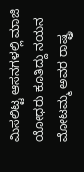ಮಿಸಲಿಟ್ಟ ಆಸನಗಳಲ್ಲಿ ಮಾಜಿ ಯೋಧರು ಕೂತಿದ್ದು ನಯನ ಮೋಟಮ್ಮ ಅವರ ರಾಷ್ಟ್ರ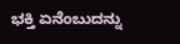ಭಕ್ತಿ ಏನೆಂಬುದನ್ನು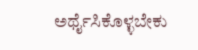ಅರ್ಥೈಸಿಕೊಳ್ಳಬೇಕು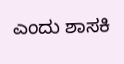ಎಂದು ಶಾಸಕಿ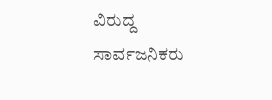ವಿರುದ್ದ ಸಾರ್ವಜನಿಕರು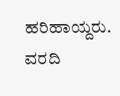ಹರಿಹಾಯ್ದರು.
ವರದಿ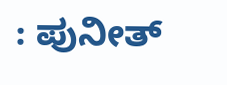: ಪುನೀತ್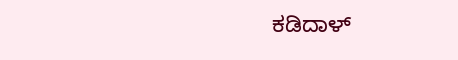ಕಡಿದಾಳ್